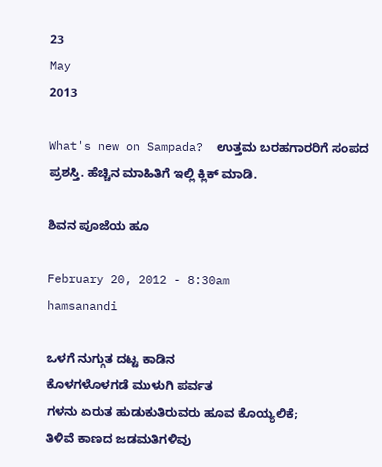23
May
2013

What's new on Sampada?  ಉತ್ತಮ ಬರಹಗಾರರಿಗೆ ಸಂಪದ ಪ್ರಶಸ್ತಿ. ಹೆಚ್ಚಿನ ಮಾಹಿತಿಗೆ ಇಲ್ಲಿ ಕ್ಲಿಕ್ ಮಾಡಿ.

ಶಿವನ ಪೂಜೆಯ ಹೂ

February 20, 2012 - 8:30am
hamsanandi

ಒಳಗೆ ನುಗ್ಗುತ ದಟ್ಟ ಕಾಡಿನ
ಕೊಳಗಳೊಳಗಡೆ ಮುಳುಗಿ ಪರ್ವತ
ಗಳನು ಏರುತ ಹುಡುಕುತಿರುವರು ಹೂವ ಕೊಯ್ಯಲಿಕೆ;
ತಿಳಿವೆ ಕಾಣದ ಜಡಮತಿಗಳಿವು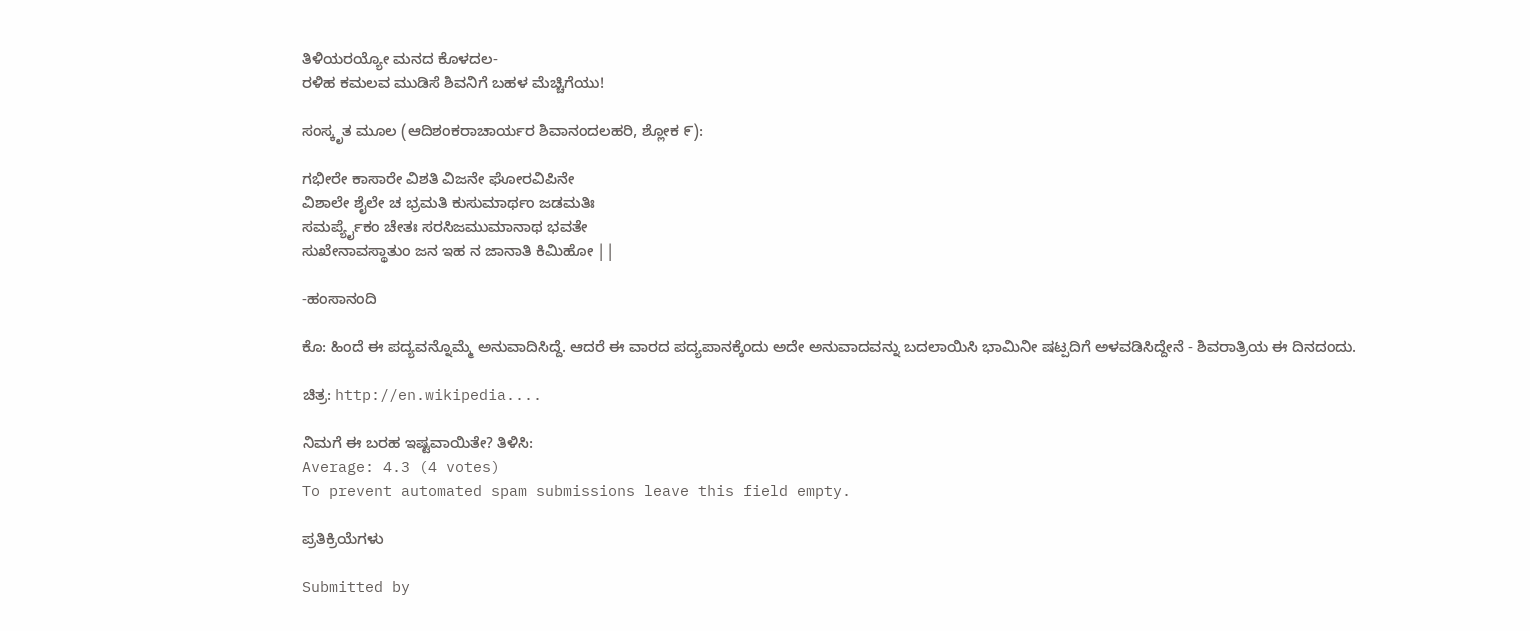ತಿಳಿಯರಯ್ಯೋ ಮನದ ಕೊಳದಲ-
ರಳಿಹ ಕಮಲವ ಮುಡಿಸೆ ಶಿವನಿಗೆ ಬಹಳ ಮೆಚ್ಚಿಗೆಯು!

ಸಂಸ್ಕೃತ ಮೂಲ (ಆದಿಶಂಕರಾಚಾರ್ಯರ ಶಿವಾನಂದಲಹರಿ, ಶ್ಲೋಕ ೯):

ಗಭೀರೇ ಕಾಸಾರೇ ವಿಶತಿ ವಿಜನೇ ಘೋರವಿಪಿನೇ
ವಿಶಾಲೇ ಶೈಲೇ ಚ ಭ್ರಮತಿ ಕುಸುಮಾರ್ಥಂ ಜಡಮತಿಃ
ಸಮರ್ಪ್ಯೈಕಂ ಚೇತಃ ಸರಸಿಜಮುಮಾನಾಥ ಭವತೇ
ಸುಖೇನಾವಸ್ಥಾತುಂ ಜನ ಇಹ ನ ಜಾನಾತಿ ಕಿಮಿಹೋ ||

-ಹಂಸಾನಂದಿ

ಕೊ: ಹಿಂದೆ ಈ ಪದ್ಯವನ್ನೊಮ್ಮೆ ಅನುವಾದಿಸಿದ್ದೆ. ಆದರೆ ಈ ವಾರದ ಪದ್ಯಪಾನಕ್ಕೆಂದು ಅದೇ ಅನುವಾದವನ್ನು ಬದಲಾಯಿಸಿ ಭಾಮಿನೀ ಷಟ್ಪದಿಗೆ ಅಳವಡಿಸಿದ್ದೇನೆ - ಶಿವರಾತ್ರಿಯ ಈ ದಿನದಂದು.

ಚಿತ್ರ: http://en.wikipedia....

ನಿಮಗೆ ಈ ಬರಹ ಇಷ್ಟವಾಯಿತೇ? ತಿಳಿಸಿ:
Average: 4.3 (4 votes)
To prevent automated spam submissions leave this field empty.

ಪ್ರತಿಕ್ರಿಯೆಗಳು

Submitted by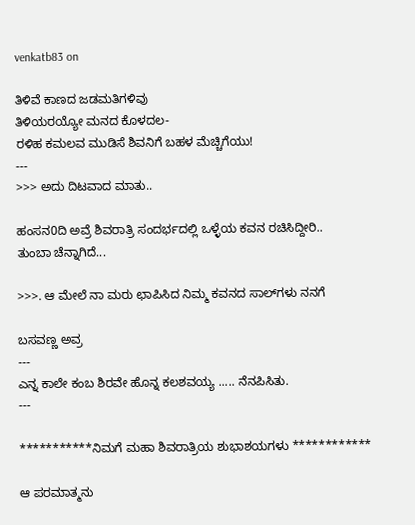venkatb83 on

ತಿಳಿವೆ ಕಾಣದ ಜಡಮತಿಗಳಿವು
ತಿಳಿಯರಯ್ಯೋ ಮನದ ಕೊಳದಲ-
ರಳಿಹ ಕಮಲವ ಮುಡಿಸೆ ಶಿವನಿಗೆ ಬಹಳ ಮೆಚ್ಚಿಗೆಯು!
---
>>> ಅದು ದಿಟವಾದ ಮಾತು..

ಹಂಸನ0ದಿ ಅವ್ರೆ ಶಿವರಾತ್ರಿ ಸಂದರ್ಭದಲ್ಲಿ ಒಳ್ಳೆಯ ಕವನ ರಚಿಸಿದ್ದೀರಿ..
ತುಂಬಾ ಚೆನ್ನಾಗಿದೆ...

>>>. ಆ ಮೇಲೆ ನಾ ಮರು ಛಾಪಿಸಿದ ನಿಮ್ಮ ಕವನದ ಸಾಲ್‌ಗಳು ನನಗೆ

ಬಸವಣ್ಣ ಅವ್ರ
---
ಎನ್ನ ಕಾಲೇ ಕಂಬ ಶಿರವೇ ಹೊನ್ನ ಕಲಶವಯ್ಯ ..... ನೆನಪಿಸಿತು.
---

***********ನಿಮಗೆ ಮಹಾ ಶಿವರಾತ್ರಿಯ ಶುಭಾಶಯಗಳು ************

ಆ ಪರಮಾತ್ಮನು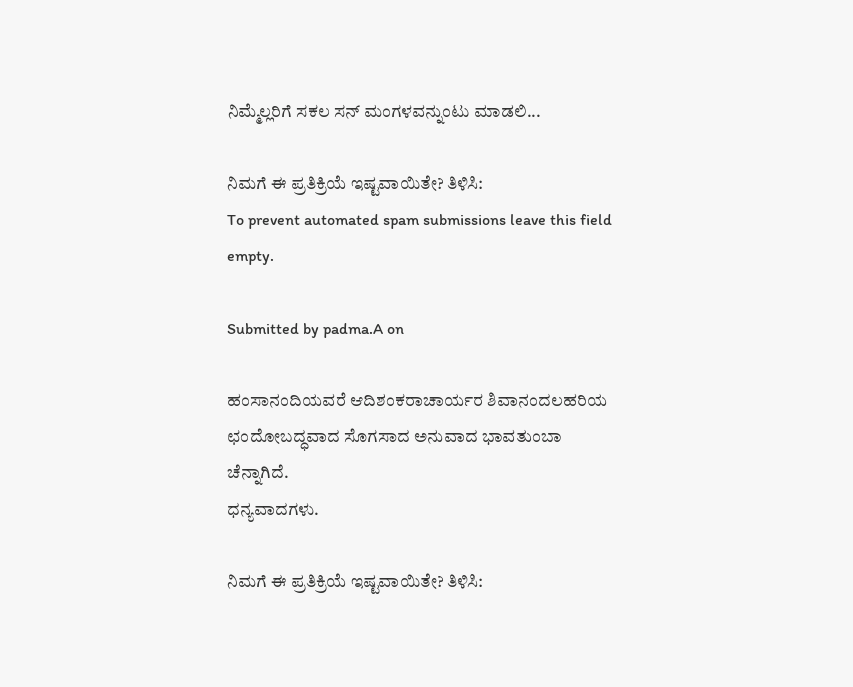ನಿಮ್ಮೆಲ್ಲರಿಗೆ ಸಕಲ ಸನ್ ಮಂಗಳವನ್ನುಂಟು ಮಾಡಲಿ...

ನಿಮಗೆ ಈ ಪ್ರತಿಕ್ರಿಯೆ ಇಷ್ಟವಾಯಿತೇ? ತಿಳಿಸಿ:
To prevent automated spam submissions leave this field empty.

Submitted by padma.A on

ಹಂಸಾನಂದಿಯವರೆ ಆದಿಶಂಕರಾಚಾರ್ಯರ ಶಿವಾನಂದಲಹರಿಯ ಛಂದೋಬದ್ಧವಾದ ಸೊಗಸಾದ ಅನುವಾದ ಭಾವತುಂಬಾ ಚೆನ್ನಾಗಿದೆ.
ಧನ್ಯವಾದಗಳು.

ನಿಮಗೆ ಈ ಪ್ರತಿಕ್ರಿಯೆ ಇಷ್ಟವಾಯಿತೇ? ತಿಳಿಸಿ: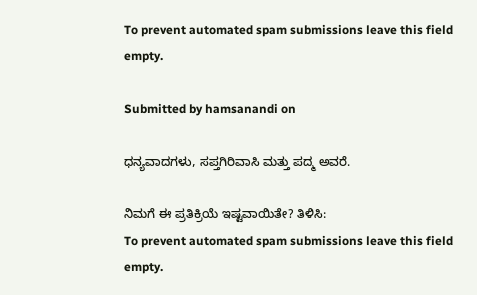To prevent automated spam submissions leave this field empty.

Submitted by hamsanandi on

ಧನ್ಯವಾದಗಳು, ಸಪ್ತಗಿರಿವಾಸಿ ಮತ್ತು ಪದ್ಮ ಅವರೆ.

ನಿಮಗೆ ಈ ಪ್ರತಿಕ್ರಿಯೆ ಇಷ್ಟವಾಯಿತೇ? ತಿಳಿಸಿ:
To prevent automated spam submissions leave this field empty.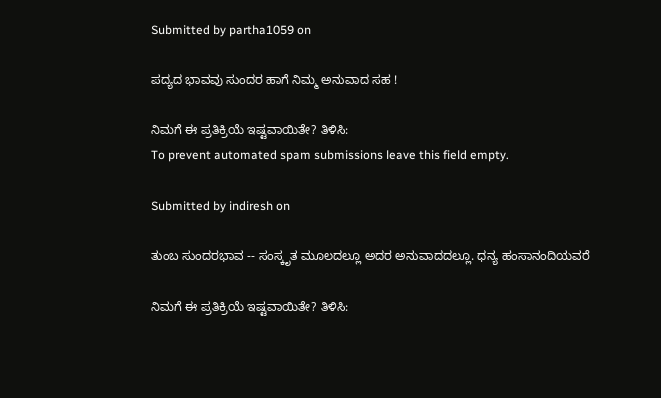Submitted by partha1059 on

ಪದ್ಯದ ಭಾವವು ಸುಂದರ ಹಾಗೆ ನಿಮ್ಮ ಅನುವಾದ ಸಹ !

ನಿಮಗೆ ಈ ಪ್ರತಿಕ್ರಿಯೆ ಇಷ್ಟವಾಯಿತೇ? ತಿಳಿಸಿ:
To prevent automated spam submissions leave this field empty.

Submitted by indiresh on

ತುಂಬ ಸುಂದರಭಾವ -- ಸಂಸ್ಕೃತ ಮೂಲದಲ್ಲೂ ಅದರ ಅನುವಾದದಲ್ಲೂ. ಧನ್ಯ ಹಂಸಾನಂದಿಯವರೆ

ನಿಮಗೆ ಈ ಪ್ರತಿಕ್ರಿಯೆ ಇಷ್ಟವಾಯಿತೇ? ತಿಳಿಸಿ: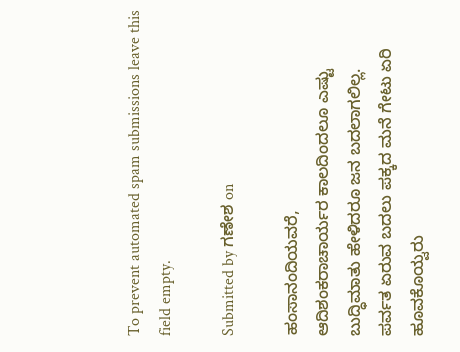To prevent automated spam submissions leave this field empty.

Submitted by ಗಣೇಶ on

ಹಂಸಾನಂದಿಯವರೆ,
ಆದಿಶಂಕರಾಚಾರ್ಯರ ಕಾಲದಿಂದಲೂ ಎಷ್ಟು ಬುದ್ಧಿಮಾತು ಹೇಳಿದರೂ ಜನ ಬದಲಾಗಲಿಲ್ಲ.
ಪರ್ವತ ಏರುವ ಬದಲು ಪಕ್ಕದ ಮನೆ ಗೇಟು ಏರಿ ಹೂವಕೊಯ್ವರು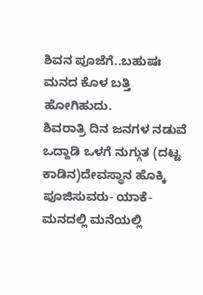ಶಿವನ ಪೂಜೆಗೆ..ಬಹುಷಃ ಮನದ ಕೊಳ ಬತ್ತಿ ಹೋಗಿಹುದು.
ಶಿವರಾತ್ರಿ ದಿನ ಜನಗಳ ನಡುವೆ ಒದ್ದಾಡಿ ಒಳಗೆ ನುಗ್ಗುತ (ದಟ್ಟ ಕಾಡಿನ)ದೇವಸ್ಥಾನ ಹೊಕ್ಕಿ ಪೂಜಿಸುವರು- ಯಾಕೆ- ಮನದಲ್ಲಿ ಮನೆಯಲ್ಲಿ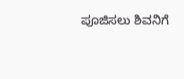ಪೂಜಿಸಲು ಶಿವನಿಗೆ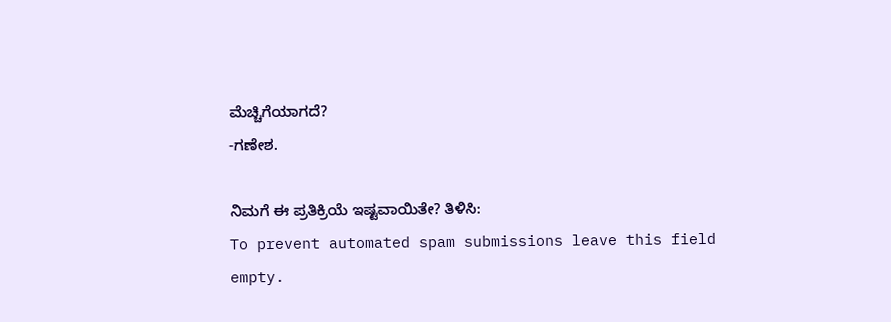ಮೆಚ್ಚಿಗೆಯಾಗದೆ?
-ಗಣೇಶ.

ನಿಮಗೆ ಈ ಪ್ರತಿಕ್ರಿಯೆ ಇಷ್ಟವಾಯಿತೇ? ತಿಳಿಸಿ:
To prevent automated spam submissions leave this field empty.